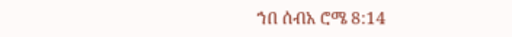ኀበ ሰብአ ሮሜ 8:14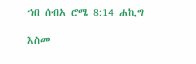ኀበ ሰብአ ሮሜ 8:14 ሐኪግ

እስመ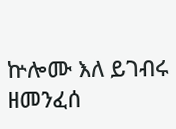ኵሎሙ እለ ይገብሩ ዘመንፈሰ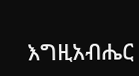እግዚአብሔር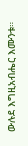ውሉደ እግዚአብሔር እሙንቱ።